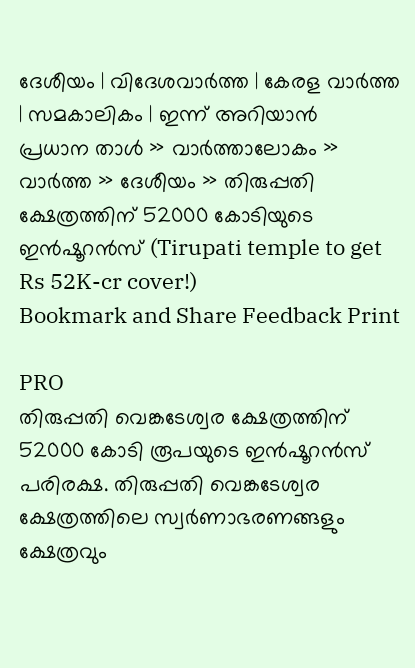ദേശീയം | വിദേശവാര്‍ത്ത | കേരള വാര്‍ത്ത | സമകാലികം | ഇന്ന് അറിയാന്‍
പ്രധാന താള്‍ » വാര്‍ത്താലോകം » വാര്‍ത്ത » ദേശീയം » തിരുപ്പതി ക്ഷേത്രത്തിന് 52000 കോടിയുടെ ഇന്‍ഷൂറന്‍സ് (Tirupati temple to get Rs 52K-cr cover!)
Bookmark and Share Feedback Print

PRO
തിരുപ്പതി വെങ്കടേശ്വര ക്ഷേത്രത്തിന് 52000 കോടി രൂപയുടെ ഇന്‍ഷൂറന്‍സ് പരിരക്ഷ. തിരുപ്പതി വെങ്കടേശ്വര ക്ഷേത്രത്തിലെ സ്വര്‍ണാഭരണങ്ങളും ക്ഷേത്രവും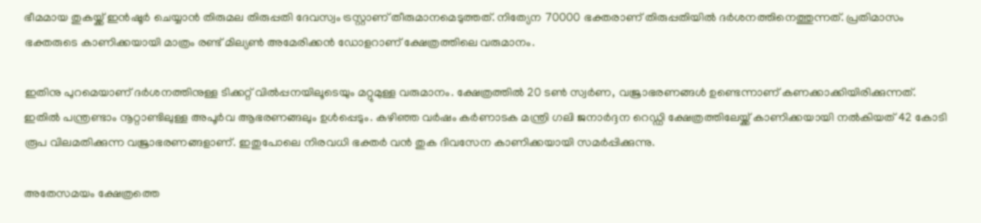ഭീമമായ തുകയ്ക്ക് ഇന്‍ഷൂര്‍ ചെയ്യാന്‍ തിരുമല തിരുപ്പതി ദേവസ്വം ട്രസ്റ്റാണ് തീരുമാനമെടുത്തത്. നിത്യേന 70000 ഭക്തരാണ് തിരുപ്പതിയില്‍ ദര്‍ശനത്തിനെത്തുന്നത്. പ്രതിമാസം ഭക്തരുടെ കാണിക്കയായി മാത്രം രണ്ട് മില്യണ്‍ അമേരിക്കന്‍ ഡോളറാണ് ക്ഷേത്രത്തിലെ വരുമാനം.

ഇതിനു പുറമെയാണ് ദര്‍ശനത്തിനുള്ള ടിക്കറ്റ് വില്‍പ്പനയിലൂടെയും മറ്റുമുള്ള വരുമാനം. ക്ഷേത്രത്തില്‍ 20 ടണ്‍ സ്വര്‍ണ, വജ്രാഭരണങ്ങള്‍ ഉണ്ടെന്നാണ് കണക്കാക്കിയിരിക്കുന്നത്. ഇതില്‍ പന്ത്രണ്ടാം നൂറ്റാണ്ടിലുള്ള അപൂര്‍വ ആഭരണങ്ങലും ഉള്‍പ്പെടും. കഴിഞ്ഞ വര്‍ഷം കര്‍ണാടക മന്ത്രി ഗലി ജനാര്‍ദ്ദന റെഡ്ഡി ക്ഷേത്രത്തിലേയ്ക്ക് കാണിക്കയായി നല്‍കിയത് 42 കോടി രൂപ വിലമതിക്കുന്ന വജ്രാഭരണങ്ങളാണ്. ഇതുപോലെ നിരവധി ഭക്തര്‍ വന്‍ തുക ദിവസേന കാണിക്കയായി സമര്‍പ്പിക്കുന്നു.

അതേസമയം ക്ഷേത്രത്തെ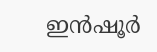ഇന്‍ഷൂര്‍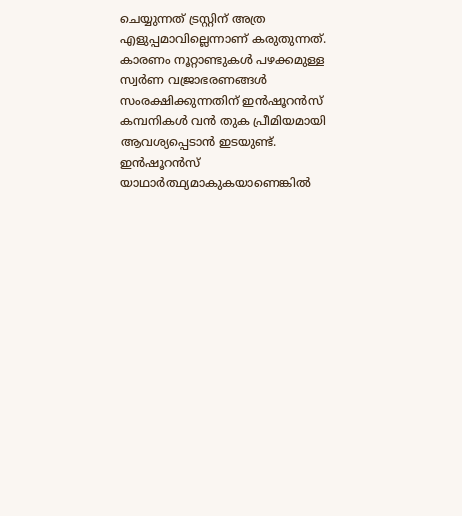ചെയ്യുന്നത് ട്രസ്റ്റിന് അത്ര എളുപ്പമാവില്ലെന്നാണ് കരുതുന്നത്. കാരണം നൂറ്റാണ്ടുകള്‍ പഴക്കമുള്ള സ്വര്‍ണ വജ്രാഭരണങ്ങള്‍ സംരക്ഷിക്കുന്നതിന് ഇന്‍ഷൂറന്‍സ് കമ്പനികള്‍ വന്‍ തുക പ്രീമിയമായി ആവശ്യപ്പെടാന്‍ ഇടയുണ്ട്. ഇന്‍ഷൂറന്‍സ് യാഥാര്‍ത്ഥ്യമാകുകയാണെങ്കില്‍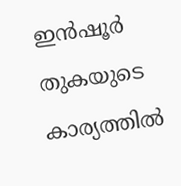ഇന്‍ഷൂര്‍ തുകയുടെ കാര്യത്തില്‍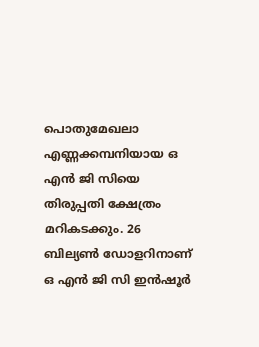പൊതുമേഖലാ എണ്ണക്കമ്പനിയായ ഒ എന്‍ ജി സിയെ തിരുപ്പതി ക്ഷേത്രം മറികടക്കും. 26 ബില്യണ്‍ ഡോളറിനാണ് ഒ എന്‍ ജി സി ഇന്‍ഷൂര്‍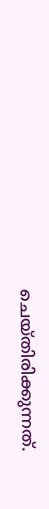ചെയ്തിരിക്കുന്നത്.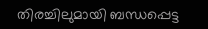തിരച്ചിലുമായി ബന്ധപ്പെട്ട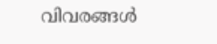വിവരങ്ങള്‍